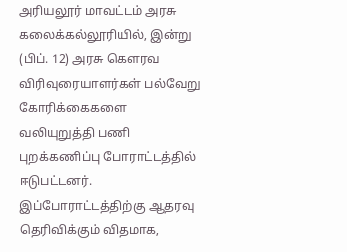அரியலூர் மாவட்டம் அரசு கலைக்கல்லூரியில், இன்று (பிப். 12) அரசு கௌரவ விரிவுரையாளர்கள் பல்வேறு கோரிக்கைகளை வலியுறுத்தி பணி புறக்கணிப்பு போராட்டத்தில் ஈடுபட்டனர். இப்போராட்டத்திற்கு ஆதரவு தெரிவிக்கும் விதமாக,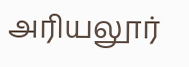அரியலூர்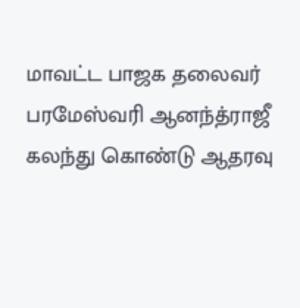மாவட்ட பாஜக தலைவர் பரமேஸ்வரி ஆனந்த்ராஜீ கலந்து கொண்டு ஆதரவு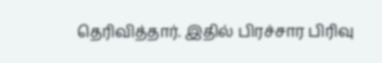தெரிவித்தார். இதில் பிரச்சார பிரிவு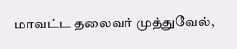மாவட்ட தலைவர் முத்துவேல்,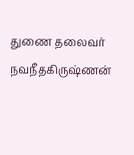துணை தலைவர் நவநீதகிருஷ்ணன்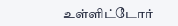உள்ளிட்டோர்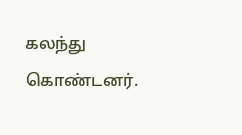கலந்து கொண்டனர்.